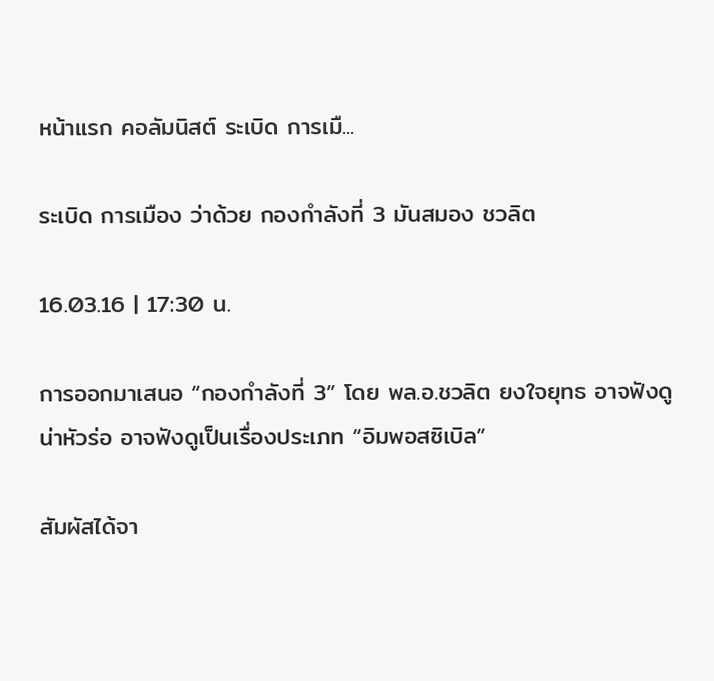หน้าแรก คอลัมนิสต์ ระเบิด การเมื...

ระเบิด การเมือง ว่าด้วย กองกำลังที่ 3 มันสมอง ชวลิต

16.03.16 | 17:30 น.

การออกมาเสนอ “กองกำลังที่ 3” โดย พล.อ.ชวลิต ยงใจยุทธ อาจฟังดูน่าหัวร่อ อาจฟังดูเป็นเรื่องประเภท “อิมพอสซิเบิล”

สัมผัสได้จา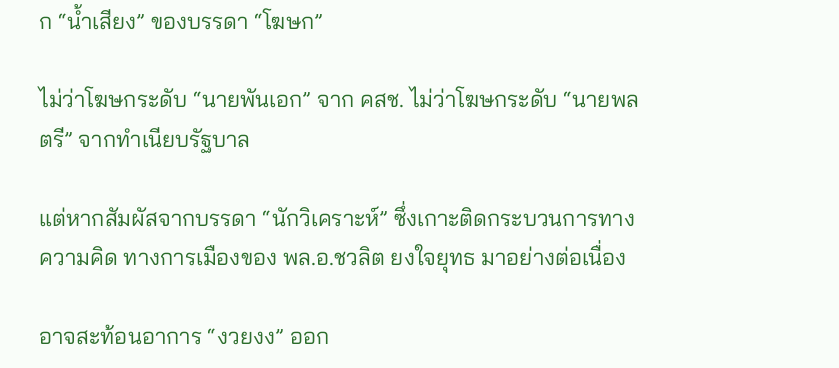ก “น้ำเสียง” ของบรรดา “โฆษก”

ไม่ว่าโฆษกระดับ “นายพันเอก” จาก คสช. ไม่ว่าโฆษกระดับ “นายพลตรี” จากทำเนียบรัฐบาล

แต่หากสัมผัสจากบรรดา “นักวิเคราะห์” ซึ่งเกาะติดกระบวนการทางความคิด ทางการเมืองของ พล.อ.ชวลิต ยงใจยุทธ มาอย่างต่อเนื่อง

อาจสะท้อนอาการ “งวยงง” ออก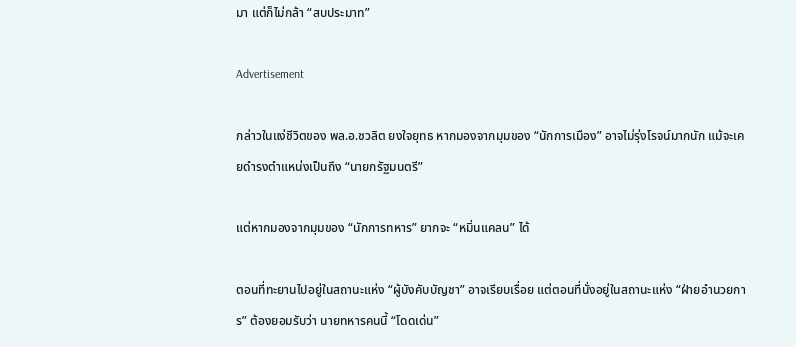มา แต่ก็ไม่กล้า “สบประมาท”

Advertisement

กล่าวในแง่ชีวิตของ พล.อ.ชวลิต ยงใจยุทธ หากมองจากมุมของ “นักการเมือง” อาจไม่รุ่งโรจน์มากนัก แม้จะเคยดำรงตำแหน่งเป็นถึง “นายกรัฐมนตรี”

แต่หากมองจากมุมของ “นักการทหาร” ยากจะ “หมิ่นแคลน” ได้

ตอนที่ทะยานไปอยู่ในสถานะแห่ง “ผู้บังคับบัญชา” อาจเรียบเรื่อย แต่ตอนที่นั่งอยู่ในสถานะแห่ง “ฝ่ายอำนวยการ” ต้องยอมรับว่า นายทหารคนนี้ “โดดเด่น”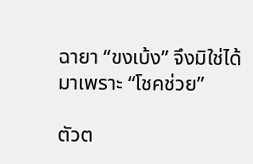ฉายา “ขงเบ้ง” จึงมิใช่ได้มาเพราะ “โชคช่วย”

ตัวต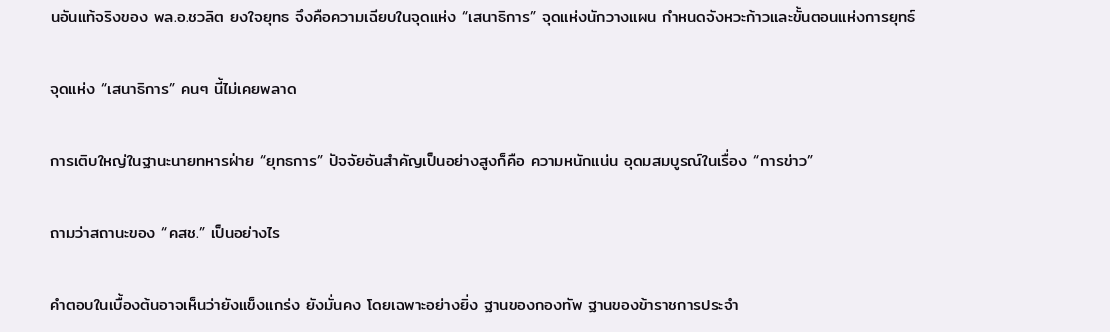นอันแท้จริงของ พล.อ.ชวลิต ยงใจยุทธ จึงคือความเฉียบในจุดแห่ง “เสนาธิการ” จุดแห่งนักวางแผน กำหนดจังหวะก้าวและขั้นตอนแห่งการยุทธ์

จุดแห่ง “เสนาธิการ” คนๆ นี้ไม่เคยพลาด

การเติบใหญ่ในฐานะนายทหารฝ่าย “ยุทธการ” ปัจจัยอันสำคัญเป็นอย่างสูงก็คือ ความหนักแน่น อุดมสมบูรณ์ในเรื่อง “การข่าว”

ถามว่าสถานะของ “คสช.” เป็นอย่างไร

คำตอบในเบื้องต้นอาจเห็นว่ายังแข็งแกร่ง ยังมั่นคง โดยเฉพาะอย่างยิ่ง ฐานของกองทัพ ฐานของข้าราชการประจำ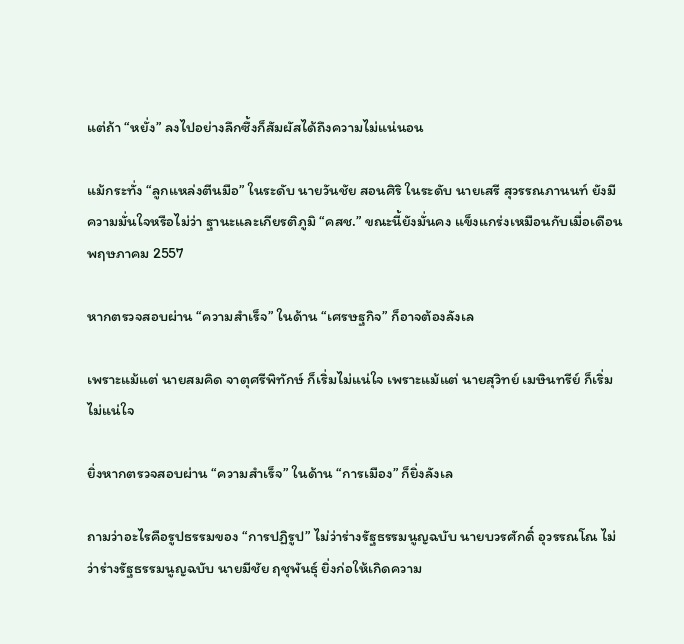แต่ถ้า “หยั่ง” ลงไปอย่างลึกซึ้งก็สัมผัสได้ถึงความไม่แน่นอน

แม้กระทั่ง “ลูกแหล่งตีนมือ” ในระดับ นายวันชัย สอนศิริ ในระดับ นายเสรี สุวรรณภานนท์ ยังมีความมั่นใจหรือไม่ว่า ฐานะและเกียรติภูมิ “คสช.” ขณะนี้ยังมั่นคง แข็งแกร่งเหมือนกับเมื่อเดือนพฤษภาคม 2557

หากตรวจสอบผ่าน “ความสำเร็จ” ในด้าน “เศรษฐกิจ” ก็อาจต้องลังเล

เพราะแม้แต่ นายสมคิด จาตุศรีพิทักษ์ ก็เริ่มไม่แน่ใจ เพราะแม้แต่ นายสุวิทย์ เมษินทรีย์ ก็เริ่มไม่แน่ใจ

ยิ่งหากตรวจสอบผ่าน “ความสำเร็จ” ในด้าน “การเมือง” ก็ยิ่งลังเล

ถามว่าอะไรคือรูปธรรมของ “การปฏิรูป” ไม่ว่าร่างรัฐธรรมนูญฉบับ นายบวรศักดิ์ อุวรรณโณ ไม่ว่าร่างรัฐธรรมนูญฉบับ นายมีชัย ฤชุพันธุ์ ยิ่งก่อให้เกิดความ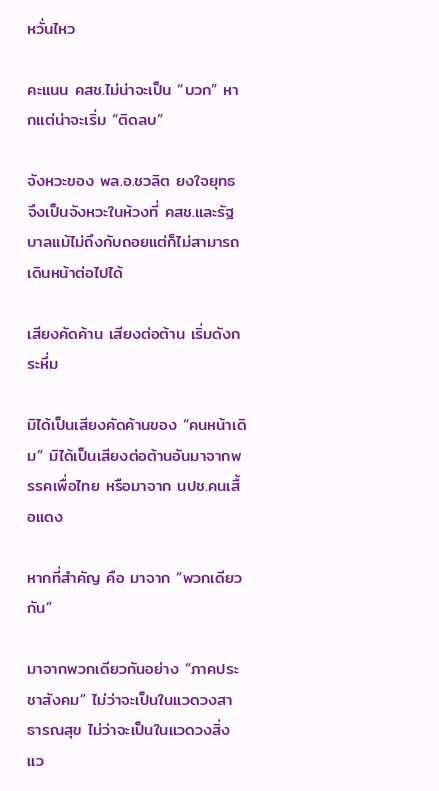หวั่นไหว

คะแนน คสช.ไม่น่าจะเป็น “บวก” หากแต่น่าจะเริ่ม “ติดลบ”

จังหวะของ พล.อ.ชวลิต ยงใจยุทธ จึงเป็นจังหวะในห้วงที่ คสช.และรัฐบาลแม้ไม่ถึงกับถอยแต่ก็ไม่สามารถเดินหน้าต่อไปได้

เสียงคัดค้าน เสียงต่อต้าน เริ่มดังกระหึ่ม

มิได้เป็นเสียงคัดค้านของ “คนหน้าเดิม” มิได้เป็นเสียงต่อต้านอันมาจากพรรคเพื่อไทย หรือมาจาก นปช.คนเสื้อแดง

หากที่สำคัญ คือ มาจาก “พวกเดียวกัน”

มาจากพวกเดียวกันอย่าง “ภาคประชาสังคม” ไม่ว่าจะเป็นในแวดวงสาธารณสุข ไม่ว่าจะเป็นในแวดวงสิ่งแว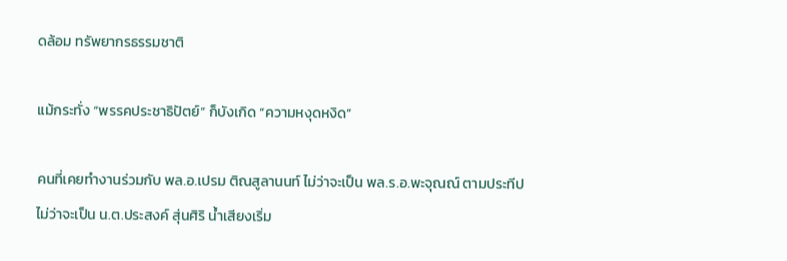ดล้อม ทรัพยากรธรรมชาติ

แม้กระทั่ง “พรรคประชาธิปัตย์” ก็บังเกิด “ความหงุดหงิด”

คนที่เคยทำงานร่วมกับ พล.อ.เปรม ติณสูลานนท์ ไม่ว่าจะเป็น พล.ร.อ.พะจุณณ์ ตามประทีป ไม่ว่าจะเป็น น.ต.ประสงค์ สุ่นศิริ น้ำเสียงเริ่ม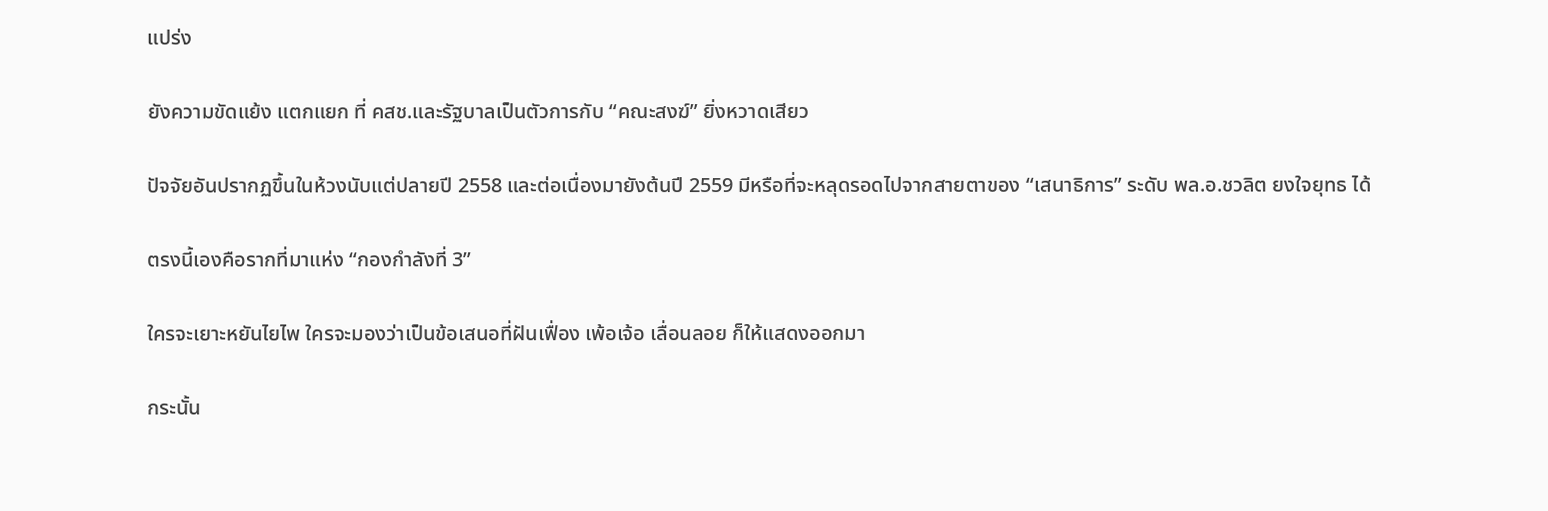แปร่ง

ยังความขัดแย้ง แตกแยก ที่ คสช.และรัฐบาลเป็นตัวการกับ “คณะสงฆ์” ยิ่งหวาดเสียว

ปัจจัยอันปรากฏขึ้นในห้วงนับแต่ปลายปี 2558 และต่อเนื่องมายังต้นปี 2559 มีหรือที่จะหลุดรอดไปจากสายตาของ “เสนาธิการ” ระดับ พล.อ.ชวลิต ยงใจยุทธ ได้

ตรงนี้เองคือรากที่มาแห่ง “กองกำลังที่ 3”

ใครจะเยาะหยันไยไพ ใครจะมองว่าเป็นข้อเสนอที่ฝันเฟื่อง เพ้อเจ้อ เลื่อนลอย ก็ให้แสดงออกมา

กระนั้น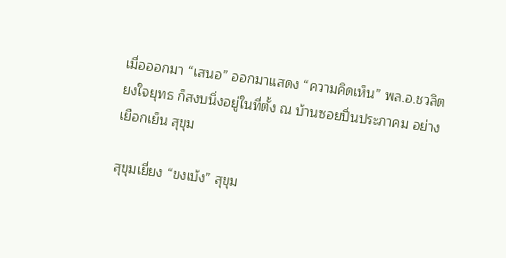เมื่อออกมา “เสนอ” ออกมาแสดง “ความคิดเห็น” พล.อ.ชวลิต ยงใจยุทธ ก็สงบนิ่งอยู่ในที่ตั้ง ณ บ้านซอยปิ่นประภาคม อย่างเยือกเย็น สุขุม

สุขุมเยี่ยง “ขงเบ้ง” สุขุม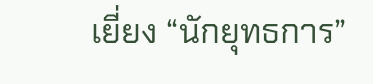เยี่ยง “นักยุทธการ”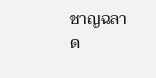ชาญฉลาด